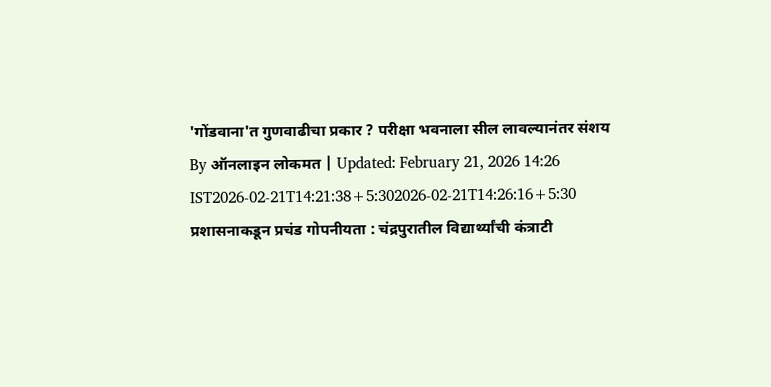'गोंडवाना'त गुणवाढीचा प्रकार ? परीक्षा भवनाला सील लावल्यानंतर संशय
By ऑनलाइन लोकमत | Updated: February 21, 2026 14:26 IST2026-02-21T14:21:38+5:302026-02-21T14:26:16+5:30
प्रशासनाकडून प्रचंड गोपनीयता : चंद्रपुरातील विद्यार्थ्यांची कंत्राटी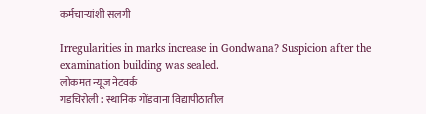कर्मचाऱ्यांशी सलगी

Irregularities in marks increase in Gondwana? Suspicion after the examination building was sealed.
लोकमत न्यूज नेटवर्क
गडचिरोली : स्थानिक गोंडवाना विद्यापीठातील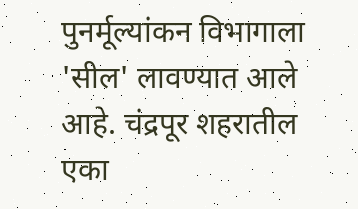पुनर्मूल्यांकन विभागाला 'सील' लावण्यात आले आहे. चंद्रपूर शहरातील एका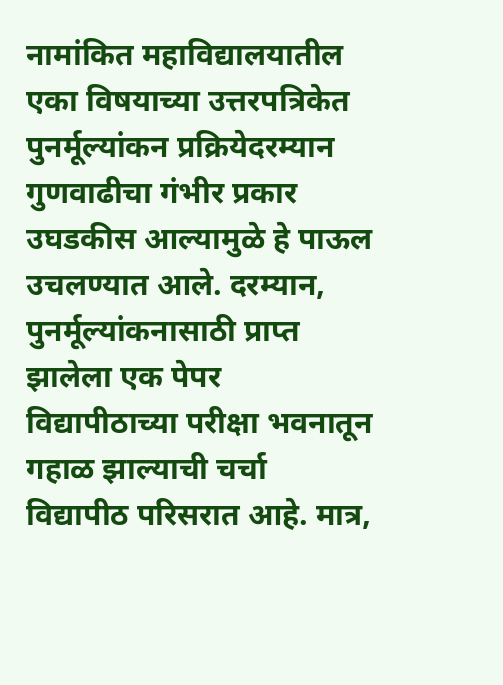नामांकित महाविद्यालयातील एका विषयाच्या उत्तरपत्रिकेत पुनर्मूल्यांकन प्रक्रियेदरम्यान गुणवाढीचा गंभीर प्रकार उघडकीस आल्यामुळे हे पाऊल उचलण्यात आले. दरम्यान, पुनर्मूल्यांकनासाठी प्राप्त झालेला एक पेपर विद्यापीठाच्या परीक्षा भवनातून गहाळ झाल्याची चर्चा विद्यापीठ परिसरात आहे. मात्र,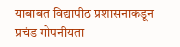याबाबत विद्यापीठ प्रशासनाकडून प्रचंड गोपनीयता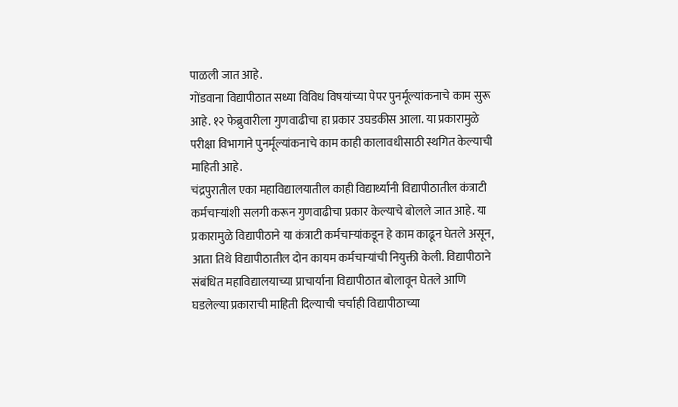पाळली जात आहे.
गोंडवाना विद्यापीठात सध्या विविध विषयांच्या पेपर पुनर्मूल्यांकनाचे काम सुरू आहे. १२ फेब्रुवारीला गुणवाढीचा हा प्रकार उघडकीस आला. या प्रकारामुळे परीक्षा विभागाने पुनर्मूल्यांकनाचे काम काही कालावधीसाठी स्थगित केल्याची माहिती आहे.
चंद्रपुरातील एका महाविद्यालयातील काही विद्यार्थ्यांनी विद्यापीठातील कंत्राटी कर्मचाऱ्यांशी सलगी करून गुणवाढीचा प्रकार केल्याचे बोलले जात आहे. या प्रकारामुळे विद्यापीठाने या कंत्राटी कर्मचाऱ्यांकडून हे काम काढून घेतले असून, आता तिथे विद्यापीठातील दोन कायम कर्मचाऱ्यांची नियुक्ती केली. विद्यापीठाने संबंधित महाविद्यालयाच्या प्राचार्यांना विद्यापीठात बोलावून घेतले आणि घडलेल्या प्रकाराची माहिती दिल्याची चर्चाही विद्यापीठाच्या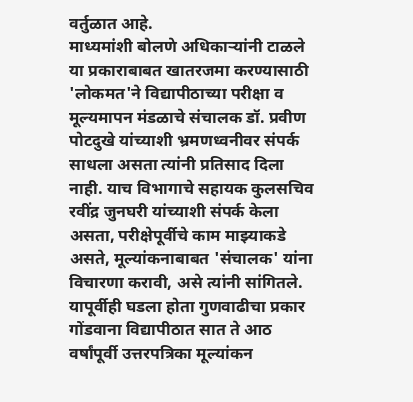वर्तुळात आहे.
माध्यमांशी बोलणे अधिकाऱ्यांनी टाळले
या प्रकाराबाबत खातरजमा करण्यासाठी 'लोकमत'ने विद्यापीठाच्या परीक्षा व मूल्यमापन मंडळाचे संचालक डॉ. प्रवीण पोटदुखे यांच्याशी भ्रमणध्वनीवर संपर्क साधला असता त्यांनी प्रतिसाद दिला नाही. याच विभागाचे सहायक कुलसचिव रवींद्र जुनघरी यांच्याशी संपर्क केला असता, परीक्षेपूर्वीचे काम माझ्याकडे असते, मूल्यांकनाबाबत 'संचालक' यांना विचारणा करावी, असे त्यांनी सांगितले.
यापूर्वीही घडला होता गुणवाढीचा प्रकार
गोंडवाना विद्यापीठात सात ते आठ वर्षांपूर्वी उत्तरपत्रिका मूल्यांकन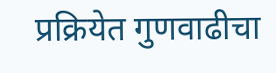प्रक्रियेत गुणवाढीचा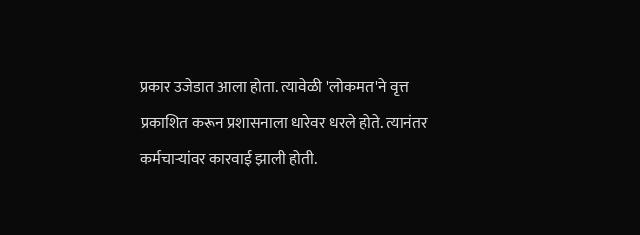प्रकार उजेडात आला होता. त्यावेळी 'लोकमत'ने वृत्त प्रकाशित करून प्रशासनाला धारेवर धरले होते. त्यानंतर कर्मचाऱ्यांवर कारवाई झाली होती.